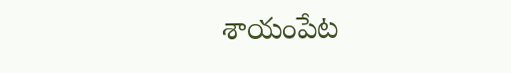శాయంపేట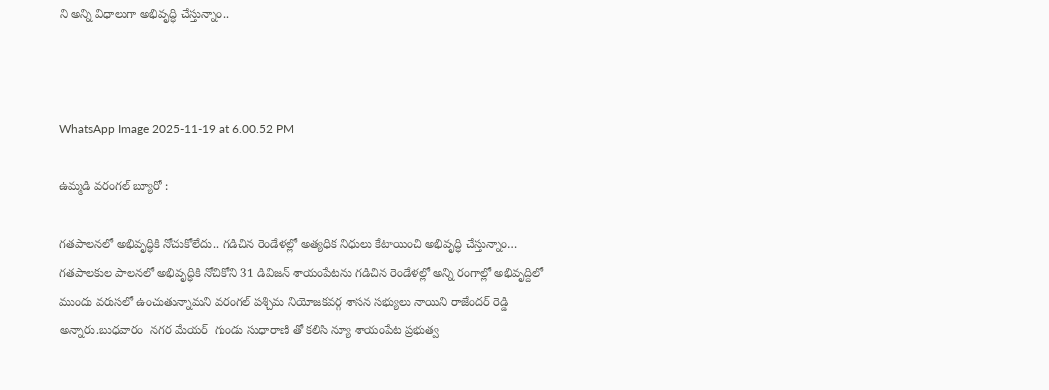ని అన్ని విధాలుగా అభివృద్ధి చేస్తున్నాం..



WhatsApp Image 2025-11-19 at 6.00.52 PM

ఉమ్మడి వరంగల్ బ్యూరో :

గతపాలనలో అభివృద్ధికి నోచుకోలేదు.. గడిచిన రెండేళల్లో అత్యధిక నిధులు కేటాయించి అభివృద్ధి చేస్తున్నాం… గతపాలకుల పాలనలో అభివృద్ధికి నోచికోని 31 డివిజన్ శాయంపేటను గడిచిన రెండేళల్లో అన్ని రంగాల్లో అభివృద్దిలో ముందు వరుసలో ఉంచుతున్నామని వరంగల్ పశ్చిమ నియోజకవర్గ శాసన సభ్యులు నాయిని రాజేందర్ రెడ్డి  అన్నారు.బుధవారం  నగర మేయర్  గుండు సుధారాణి తో కలిసి న్యూ శాయంపేట ప్రభుత్వ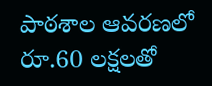పాఠశాల ఆవరణలో రూ.60 లక్షలతో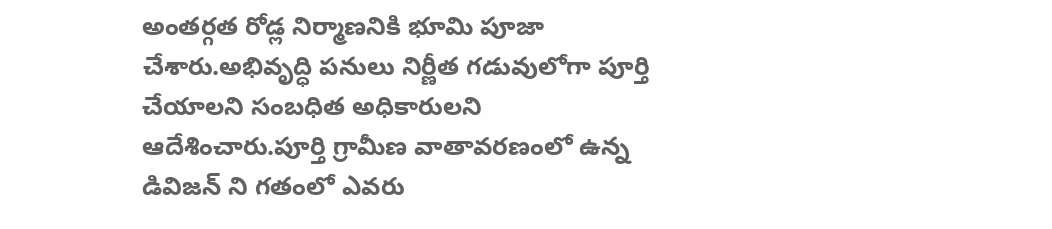అంతర్గత రోడ్ల నిర్మాణనికి భూమి పూజా చేశారు.అభివృద్ధి పనులు నిర్ణీత గడువులోగా పూర్తి చేయాలని సంబధిత అధికారులని ఆదేశించారు.పూర్తి గ్రామీణ వాతావరణంలో ఉన్న డివిజన్ ని గతంలో ఎవరు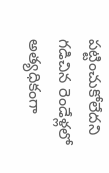పట్టించుకోలేదని గడిచిన రెండేళ్లలో అత్యధికంగా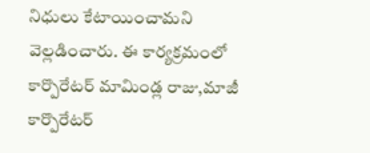నిధులు కేటాయించామని వెల్లడించారు. ఈ కార్యక్రమంలో కార్పొరేటర్ మామిండ్ల రాజు,మాజీ కార్పొరేటర్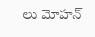లు మోహన్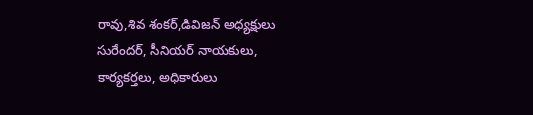రావు,శివ శంకర్,డివిజన్ అధ్యక్షులు సురేందర్, సీనియర్ నాయకులు, కార్యకర్తలు, అధికారులు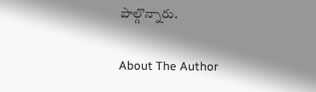పాల్గొన్నారు.

About The Author